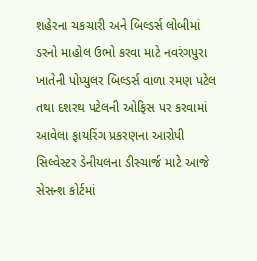શહેરના ચકચારી અને બિલ્ડર્સ લોબીમાં ડરનો માહોલ ઉભો કરવા માટે નવરંગપુરા ખાતેની પોપ્યુલર બિલ્ડર્સ વાળા રમણ પટેલ તથા દશરથ પટેલની ઓફિસ પર કરવામાં આવેલા ફાયરિંગ પ્રકરણના આરોપી સિલ્વેસ્ટર ડેનીયલના ડીસ્ચાર્જ માટે આજે સેસન્શ કોર્ટમાં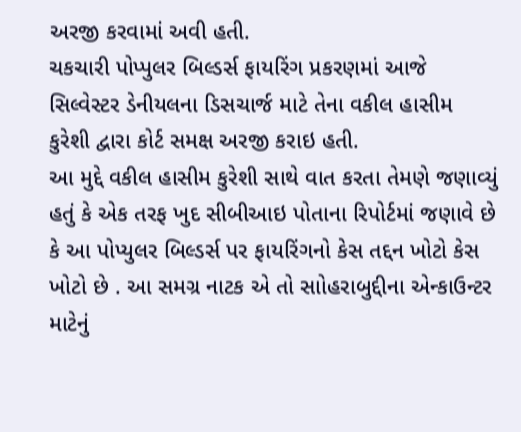અરજી કરવામાં અવી હતી.
ચકચારી પોપ્પુલર બિલ્ડર્સ ફાયરિંગ પ્રકરણમાં આજે સિલ્વેસ્ટર ડેનીયલના ડિસચાર્જ માટે તેના વકીલ હાસીમ કુરેશી દ્વારા કોર્ટ સમક્ષ અરજી કરાઇ હતી.
આ મુદ્દે વકીલ હાસીમ કુરેશી સાથે વાત કરતા તેમણે જણાવ્યું હતું કે એક તરફ ખુદ સીબીઆઇ પોતાના રિપોર્ટમાં જણાવે છે કે આ પોપ્યુલર બિલ્ડર્સ પર ફાયરિંગનો કેસ તદ્દન ખોટો કેસ ખોટો છે . આ સમગ્ર નાટક એ તો સાોહરાબુદ્દીના એન્કાઉન્ટર માટેનું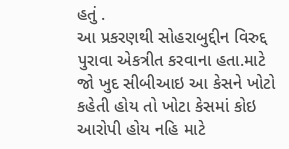હતું .
આ પ્રકરણથી સોહરાબુદ્દીન વિરુદ્દ પુરાવા એકત્રીત કરવાના હતા.માટે જો ખુદ સીબીઆઇ આ કેસને ખોટો કહેતી હોય તો ખોટા કેસમાં કોઇ આરોપી હોય નહિ માટે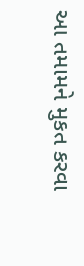આ તમામને મુકત કરવા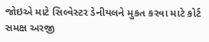જોઇએ માટે સિલ્વેસ્ટર ડેનીયલને મુકત કરવા માટે કોર્ટ સમક્ષ અરજી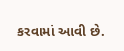કરવામાં આવી છે.